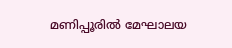മണിപ്പൂരില്‍ മേഘാലയ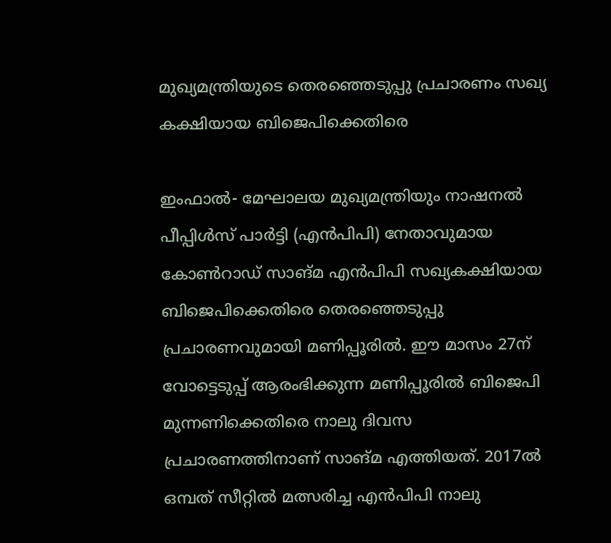മുഖ്യമന്ത്രിയുടെ തെരഞ്ഞെടുപ്പു പ്രചാരണം സഖ്യ കക്ഷിയായ ബിജെപിക്കെതിരെ

ഇംഫാല്‍- മേഘാലയ മുഖ്യമന്ത്രിയും നാഷനല്‍ പീപ്പിള്‍സ് പാര്‍ട്ടി (എന്‍പിപി) നേതാവുമായ കോണ്‍റാഡ് സാങ്മ എന്‍പിപി സഖ്യകക്ഷിയായ ബിജെപിക്കെതിരെ തെരഞ്ഞെടുപ്പു പ്രചാരണവുമായി മണിപ്പൂരില്‍. ഈ മാസം 27ന് വോട്ടെടുപ്പ് ആരംഭിക്കുന്ന മണിപ്പൂരില്‍ ബിജെപി മുന്നണിക്കെതിരെ നാലു ദിവസ പ്രചാരണത്തിനാണ് സാങ്മ എത്തിയത്. 2017ല്‍ ഒമ്പത് സീറ്റില്‍ മത്സരിച്ച എന്‍പിപി നാലു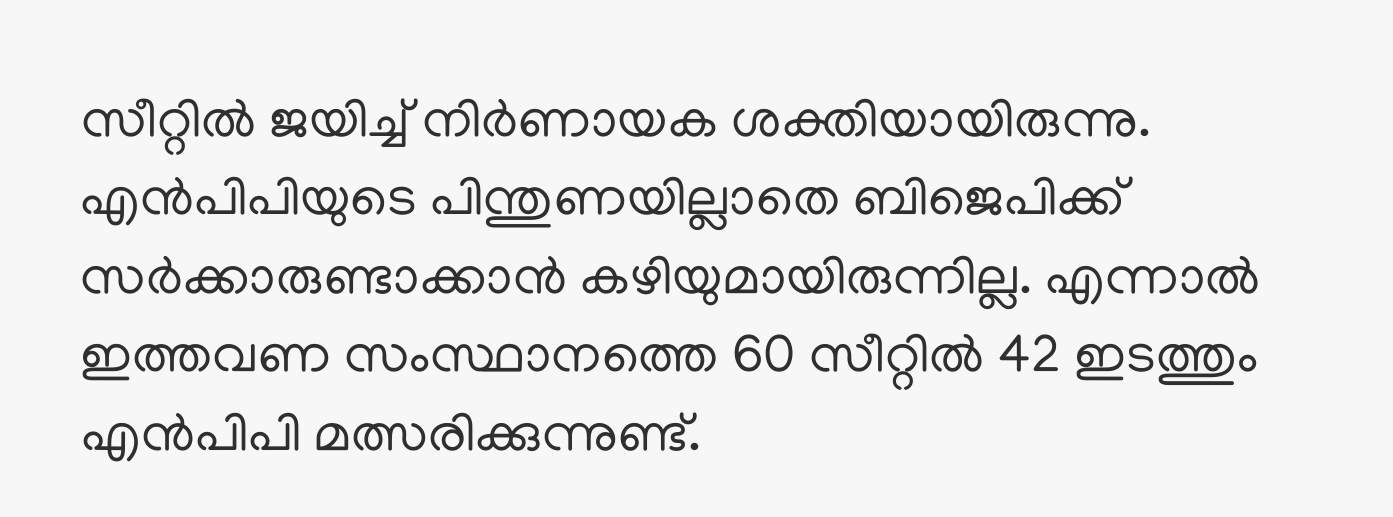സീറ്റില്‍ ജയിച്ച് നിര്‍ണായക ശക്തിയായിരുന്നു. എന്‍പിപിയുടെ പിന്തുണയില്ലാതെ ബിജെപിക്ക് സര്‍ക്കാരുണ്ടാക്കാന്‍ കഴിയുമായിരുന്നില്ല. എന്നാല്‍ ഇത്തവണ സംസ്ഥാനത്തെ 60 സീറ്റില്‍ 42 ഇടത്തും എന്‍പിപി മത്സരിക്കുന്നുണ്ട്.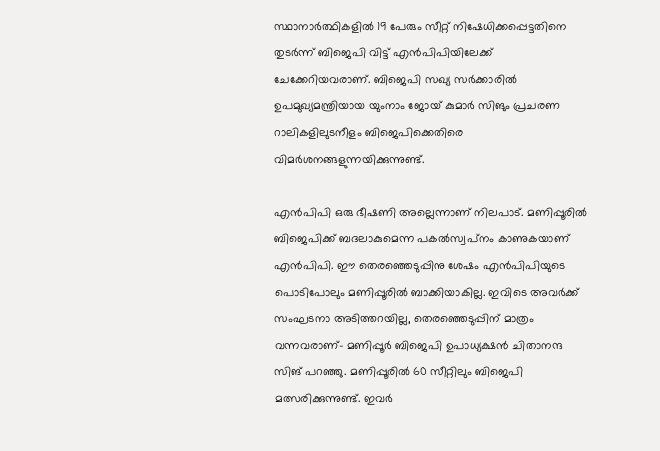സ്ഥാനാര്‍ത്ഥികളില്‍ 19 പേരും സീറ്റ് നിഷേധിക്കപ്പെട്ടതിനെ തുടര്‍ന്ന് ബിജെപി വിട്ട് എന്‍പിപിയിലേക്ക് ചേക്കേറിയവരാണ്. ബിജെപി സഖ്യ സര്‍ക്കാരില്‍ ഉപമുഖ്യമന്ത്രിയായ യുംനാം ജോയ് കുമാര്‍ സിങും പ്രചരണ റാലികളിലുടനീളം ബിജെപിക്കെതിരെ വിമര്‍ശനങ്ങളുന്നയിക്കുന്നുണ്ട്.

എന്‍പിപി ഒരു ഭീഷണി അല്ലെന്നാണ് നിലപാട്. മണിപ്പൂരില്‍ ബിജെപിക്ക് ബദലാകുമെന്ന പകല്‍സ്വപ്‌നം കാണുകയാണ് എന്‍പിപി. ഈ തെരഞ്ഞെടുപ്പിനു ശേഷം എന്‍പിപിയുടെ പൊടിപോലും മണിപ്പൂരില്‍ ബാക്കിയാകില്ല. ഇവിടെ അവര്‍ക്ക് സംഘടനാ അടിത്തറയില്ല, തെരഞ്ഞെടുപ്പിന് മാത്രം വന്നവരാണ്- മണിപ്പൂര്‍ ബിജെപി ഉപാധ്യക്ഷന്‍ ചിതാനന്ദ സിങ് പറഞ്ഞു. മണിപ്പൂരില്‍ 60 സീറ്റിലും ബിജെപി മത്സരിക്കുന്നുണ്ട്. ഇവര്‍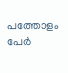പത്തോളം പേര്‍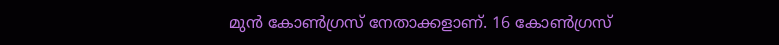മുന്‍ കോണ്‍ഗ്രസ് നേതാക്കളാണ്. 16 കോണ്‍ഗ്രസ്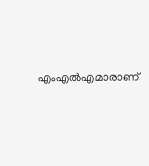എംഎല്‍എമാരാണ്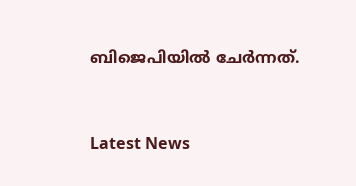ബിജെപിയില്‍ ചേര്‍ന്നത്.


Latest News